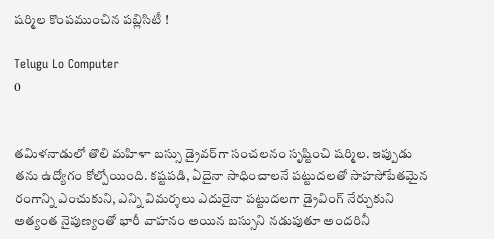షర్మిల కొంపముంచిన పబ్లిసిటీ !

Telugu Lo Computer
0


తమిళనాడులో తొలి మహిళా బస్సు డ్రైవర్‌గా సంచలనం సృష్టించి షర్మిల. ఇప్పుడు తను ఉద్యోగం కోల్పోయింది. కష్టపడి, ఏదైనా సాధించాలనే పట్టుదలతో సాహసోపేతమైన రంగాన్ని ఎంచుకుని, ఎన్ని విమర్శలు ఎదురైనా పట్టుదలగా డ్రైవింగ్‌ నేర్చుకుని అత్యంత నైపుణ్యంతో భారీ వాహనం అయిన బస్సుని నడుపుతూ అందరినీ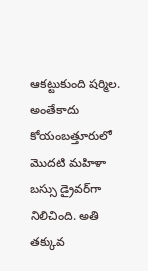ఆకట్టుకుంది షర్మిల. అంతేకాదు కోయంబత్తూరులో మొదటి మహిళా బస్సు డ్రైవర్‌గా నిలిచింది. అతి తక్కువ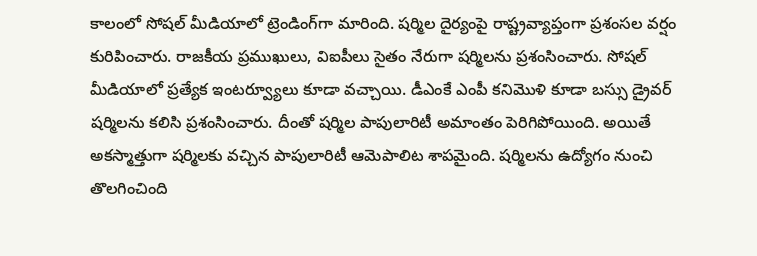కాలంలో సోషల్‌ మీడియాలో ట్రెండింగ్‌గా మారింది. షర్మిల దైర్యంపై రాష్ట్రవ్యాప్తంగా ప్రశంసల వర్షం కురిపించారు. రాజకీయ ప్రముఖులు, విఐపీలు సైతం నేరుగా షర్మిలను ప్రశంసించారు. సోషల్‌ మీడియాలో ప్రత్యేక ఇంటర్వ్యూలు కూడా వచ్చాయి. డీఎంకే ఎంపీ కనిమొళి కూడా బస్సు డ్రైవర్‌ షర్మిలను కలిసి ప్రశంసించారు. దీంతో షర్మిల పాపులారిటీ అమాంతం పెరిగిపోయింది. అయితే అకస్మాత్తుగా షర్మిలకు వచ్చిన పాపులారిటీ ఆమెపాలిట శాపమైంది. షర్మిలను ఉద్యోగం నుంచి తొలగించింది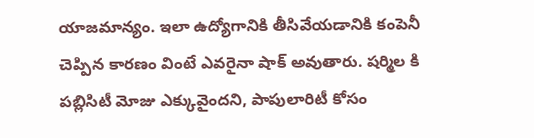యాజమాన్యం. ఇలా ఉద్యోగానికి తీసివేయడానికి కంపెనీ చెప్పిన కారణం వింటే ఎవరైనా షాక్ అవుతారు. షర్మిల కి పబ్లిసిటీ మోజు ఎక్కువైందని, పాపులారిటీ కోసం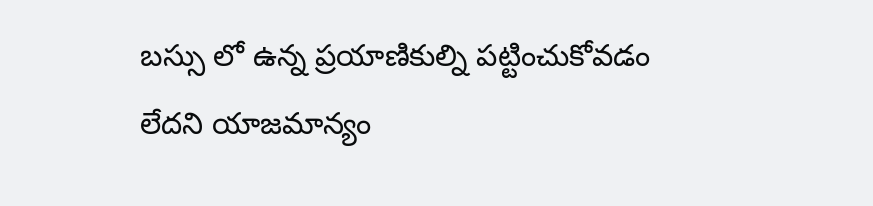బస్సు లో ఉన్న ప్రయాణికుల్ని పట్టించుకోవడం లేదని యాజమాన్యం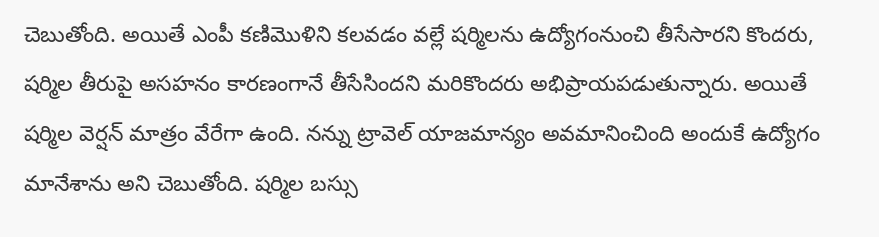చెబుతోంది. అయితే ఎంపీ కణిమొళిని కలవడం వల్లే షర్మిలను ఉద్యోగంనుంచి తీసేసారని కొందరు, షర్మిల తీరుపై అసహనం కారణంగానే తీసేసిందని మరికొందరు అభిప్రాయపడుతున్నారు. అయితే షర్మిల వెర్షన్ మాత్రం వేరేగా ఉంది. నన్ను ట్రావెల్‌ యాజమాన్యం అవమానించింది అందుకే ఉద్యోగం మానేశాను అని చెబుతోంది. షర్మిల బస్సు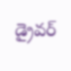డ్రైవర్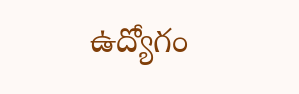ఉద్యోగం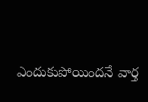ఎందుకుపోయిందనే వార్త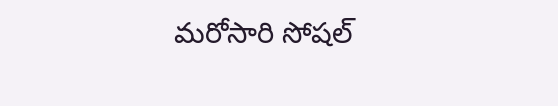మరోసారి సోషల్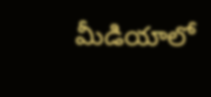మీడియాలో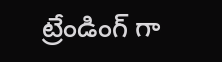ట్రేండింగ్ గా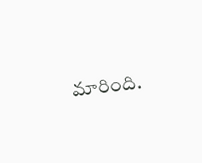మారింది.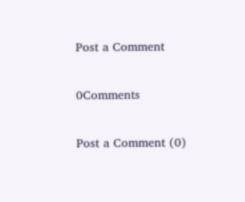Post a Comment

0Comments

Post a Comment (0)